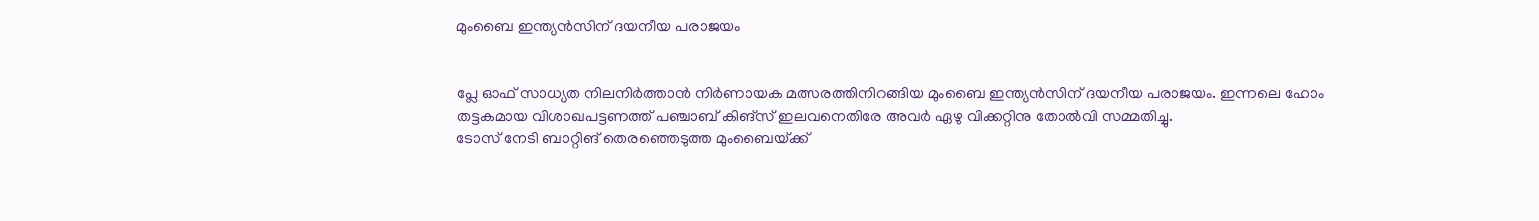മുംബൈ ഇന്ത്യന്‍സിന്‌ ദയനീയ പരാജയം


പ്ലേ ഓഫ്‌ സാധ്യത നിലനിര്‍ത്താന്‍ നിര്‍ണായക മത്സരത്തിനിറങ്ങിയ മുംബൈ ഇന്ത്യന്‍സിന്‌ ദയനീയ പരാജയം. ഇന്നലെ ഹോം തട്ടകമായ വിശാഖപട്ടണത്ത്‌ പഞ്ചാബ്‌ കിങ്‌സ് ഇലവനെതിരേ അവര്‍ ഏഴു വിക്കറ്റിനു തോല്‍വി സമ്മതിച്ചു.
ടോസ്‌ നേടി ബാറ്റിങ്‌ തെരഞ്ഞെടുത്ത മുംബൈയ്‌ക്ക്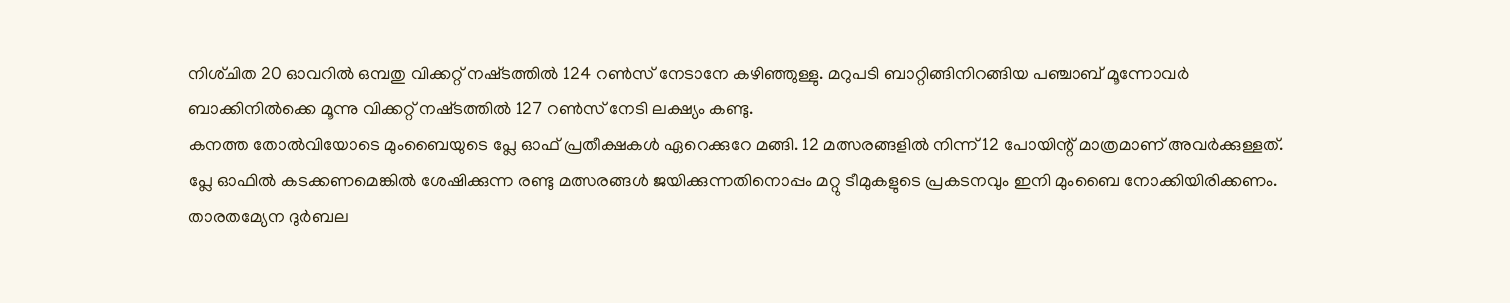നിശ്‌ചിത 20 ഓവറില്‍ ഒമ്പതു വിക്കറ്റ്‌ നഷ്‌ടത്തില്‍ 124 റണ്‍സ്‌ നേടാനേ കഴിഞ്ഞുള്ളു. മറുപടി ബാറ്റിങ്ങിനിറങ്ങിയ പഞ്ചാബ്‌ മൂന്നോവര്‍ ബാക്കിനില്‍ക്കെ മൂന്നു വിക്കറ്റ്‌ നഷ്‌ടത്തില്‍ 127 റണ്‍സ്‌ നേടി ലക്ഷ്യം കണ്ടു.
കനത്ത തോല്‍വിയോടെ മുംബൈയുടെ പ്ലേ ഓഫ്‌ പ്രതീക്ഷകള്‍ ഏറെക്കുറേ മങ്ങി. 12 മത്സരങ്ങളില്‍ നിന്ന്‌ 12 പോയിന്റ്‌ മാത്രമാണ്‌ അവര്‍ക്കുള്ളത്‌. പ്ലേ ഓഫില്‍ കടക്കണമെങ്കില്‍ ശേഷിക്കുന്ന രണ്ടു മത്സരങ്ങള്‍ ജയിക്കുന്നതിനൊപ്പം മറ്റു ടീമുകളുടെ പ്രകടനവും ഇനി മുംബൈ നോക്കിയിരിക്കണം.
താരതമ്യേന ദുര്‍ബല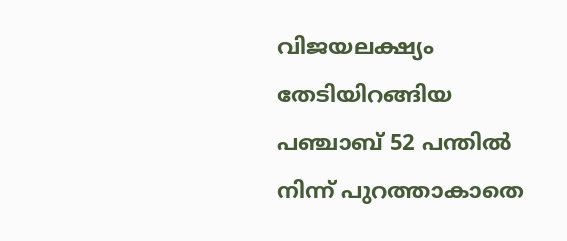വിജയലക്ഷ്യം തേടിയിറങ്ങിയ പഞ്ചാബ്‌ 52 പന്തില്‍ നിന്ന്‌ പുറത്താകാതെ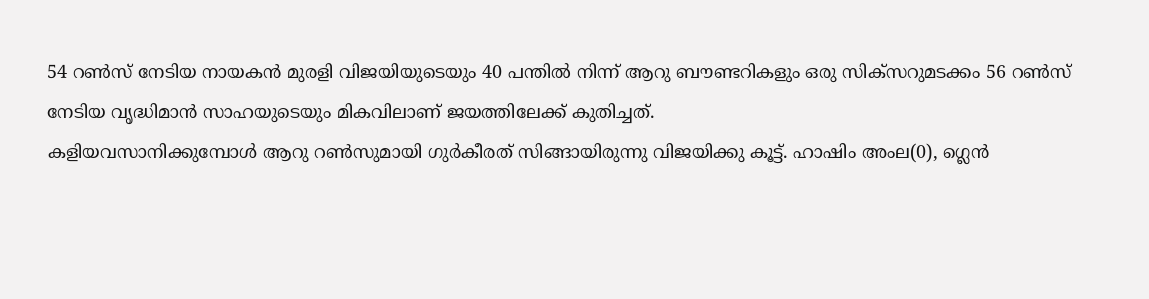54 റണ്‍സ്‌ നേടിയ നായകന്‍ മുരളി വിജയിയുടെയും 40 പന്തില്‍ നിന്ന്‌ ആറു ബൗണ്ടറികളും ഒരു സിക്‌സറുമടക്കം 56 റണ്‍സ്‌ നേടിയ വൃദ്ധിമാന്‍ സാഹയുടെയും മികവിലാണ്‌ ജയത്തിലേക്ക്‌ കുതിച്ചത്‌.
കളിയവസാനിക്കുമ്പോള്‍ ആറു റണ്‍സുമായി ഗുര്‍കീരത്‌ സിങ്ങായിരുന്നു വിജയിക്കു കൂട്ട്‌. ഹാഷിം അംല(0), ഗ്ലെന്‍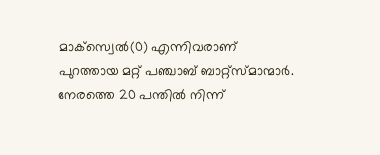മാക്‌സ്വെല്‍(0) എന്നിവരാണ്‌ പുറത്തായ മറ്റ്‌ പഞ്ചാബ്‌ ബാറ്റ്‌സ്മാന്മാര്‍.
നേരത്തെ 20 പന്തില്‍ നിന്ന്‌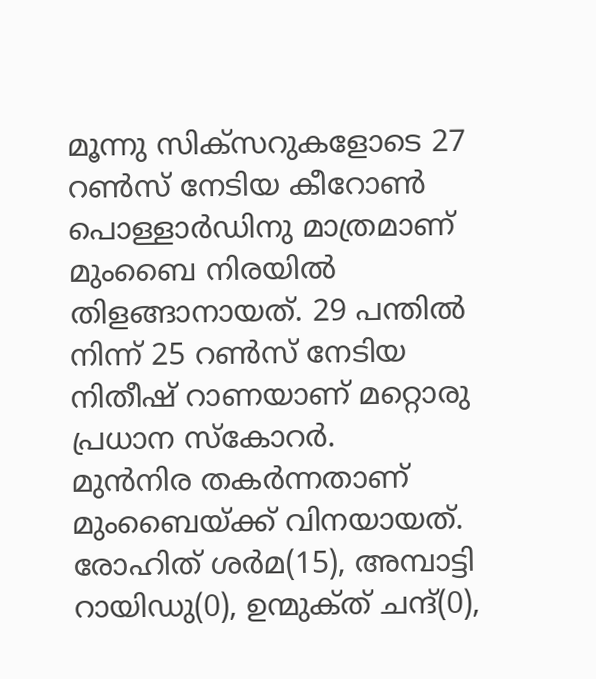മൂന്നു സിക്‌സറുകളോടെ 27 റണ്‍സ്‌ നേടിയ കീറോണ്‍ പൊള്ളാര്‍ഡിനു മാത്രമാണ്‌ മുംബൈ നിരയില്‍ തിളങ്ങാനായത്‌. 29 പന്തില്‍ നിന്ന്‌ 25 റണ്‍സ്‌ നേടിയ നിതീഷ്‌ റാണയാണ്‌ മറ്റൊരു പ്രധാന സ്‌കോറര്‍.
മുന്‍നിര തകര്‍ന്നതാണ്‌ മുംബൈയ്‌ക്ക് വിനയായത്‌. രോഹിത്‌ ശര്‍മ(15), അമ്പാട്ടി റായിഡു(0), ഉന്മുക്‌ത് ചന്ദ്‌(0),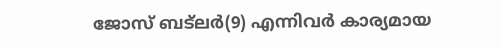ജോസ്‌ ബട്‌ലര്‍(9) എന്നിവര്‍ കാര്യമായ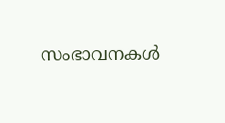സംഭാവനകള്‍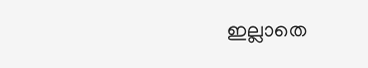ഇല്ലാതെ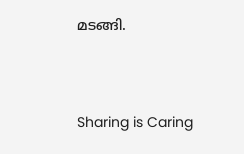മടങ്ങി.




Sharing is Caring